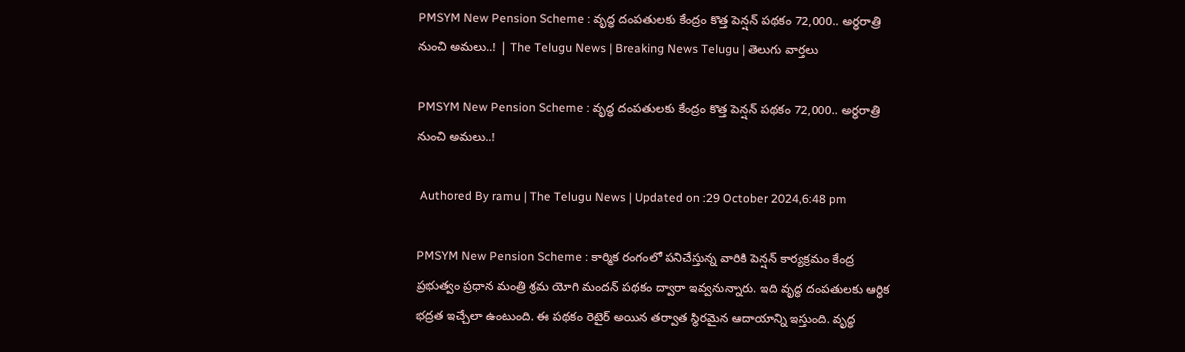PMSYM New Pension Scheme : వృద్ధ దంపతులకు కేంద్రం కొత్త పెన్షన్ పథకం 72,000.. అర్ధరాత్రి నుంచి అమలు..! | The Telugu News | Breaking News Telugu | తెలుగు వార్త‌లు

PMSYM New Pension Scheme : వృద్ధ దంపతులకు కేంద్రం కొత్త పెన్షన్ పథకం 72,000.. అర్ధరాత్రి నుంచి అమలు..!

 Authored By ramu | The Telugu News | Updated on :29 October 2024,6:48 pm

PMSYM New Pension Scheme : కార్మిక రంగంలో పనిచేస్తున్న వారికి పెన్షన్ కార్యక్రమం కేంద్ర ప్రభుత్వం ప్రధాన మంత్రి శ్రమ యోగి మందన్ పథకం ద్వారా ఇవ్వనున్నారు. ఇది వృద్ధ దంపతులకు ఆర్ధిక భద్రత ఇచ్చేలా ఉంటుంది. ఈ పథకం రెటైర్ అయిన తర్వాత స్థిరమైన ఆదాయాన్ని ఇస్తుంది. వృద్ధ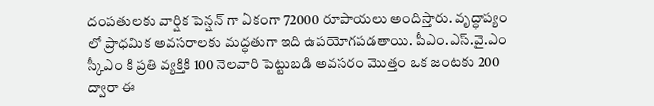దంపతులకు వార్షిక పెన్షన్ గా ఏకంగా 72000 రూపాయలు అందిస్తారు. వృద్ధాప్యం లో ప్రాధమిక అవసరాలకు మద్ధతుగా ఇది ఉపయోగపడతాయి. పీఎం.ఎస్.వై.ఎం స్కీఎం కి ప్రతి వ్యక్తికి 100 నెలవారి పెట్టుబడి అవసరం మొత్తం ఒక జంటకు 200 ద్వారా ఈ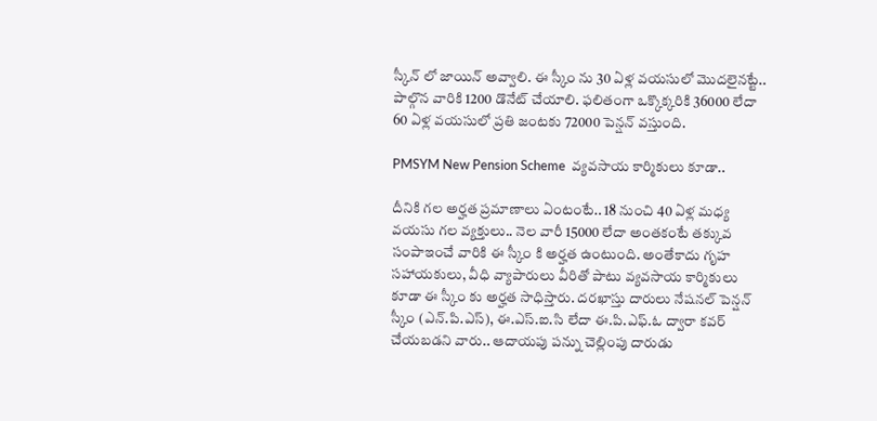స్కీన్ లో జాయిన్ అవ్వాలి. ఈ స్కీం ను 30 ఏళ్ల వయసులో మొదలైనట్టే.. పాల్గొన వారికి 1200 డొనేట్ చేయాలి. ఫలితంగా ఒక్కొక్కరికి 36000 లేదా 60 ఏళ్ల వయసులో ప్రతి జంటకు 72000 పెన్షన్ వస్తుంది.

PMSYM New Pension Scheme  వ్యవసాయ కార్మికులు కూడా..

దీనికి గల అర్హత ప్రమాణాలు ఏంటంటే.. 18 నుంచి 40 ఏళ్ల మధ్య వయసు గల వ్యక్తులు.. నెల వారీ 15000 లేదా అంతకంటే తక్కువ సంపాఇంచే వారికి ఈ స్కీం కి అర్హత ఉంటుంది. అంతేకాదు గృహ సహాయకులు, వీధి వ్యాపారులు వీరితో పాటు వ్యవసాయ కార్మికులు కూడా ఈ స్కీం కు అర్హత సాధిస్తారు. దరఖాస్తు దారులు నేషనల్ పెన్షన్ స్కీం (ఎన్.పి.ఎస్), ఈ.ఎస్.ఐ.సి లేదా ఈ.పి.ఎఫ్.ఓ ద్వారా కవర్ చేయబడని వారు.. ఆదాయపు పన్ను చెల్లింపు దారుడు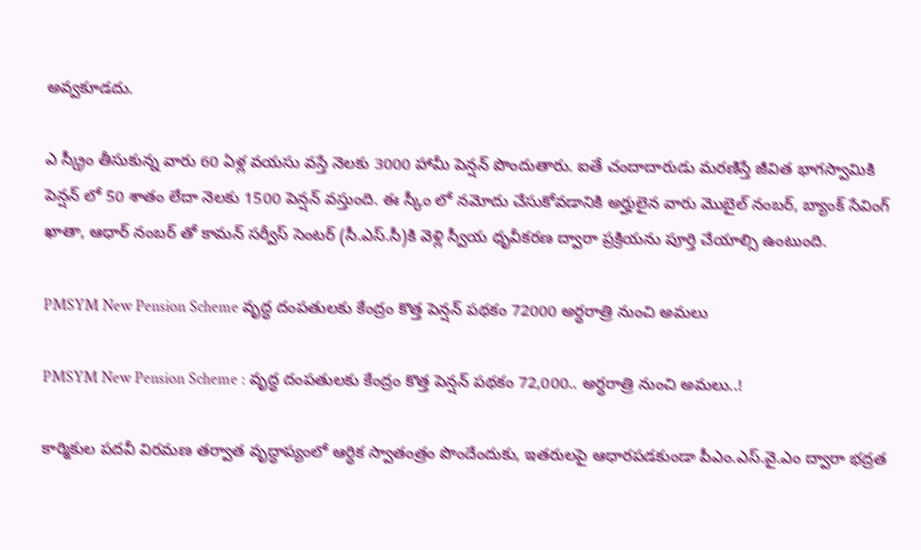అవ్వకూడదు.

ఎ స్క్రీం తీసుకున్న వారు 60 ఏళ్ల వయసు వస్తే నెలకు 3000 హామీ పెన్షన్ పొందుతారు. ఐతే చందాదారుడు మరణిస్తే జీవిత భాగస్వామికి పెన్షన్ లో 50 శాతం లేదా నెలకు 1500 పెన్షన్ వస్తుంది. ఈ స్కీం లో నమోదు చేసుకోవడానికి అర్హులైన వారు మొబైల్ నంబర్, బ్యాంక్ సేవింగ్ ఖాతా, ఆధార్ నంబర్ తో కామన్ సర్వీస్ సెంటర్ (సీ.ఎస్.సీ)కి వెళ్లి స్వీయ ధృవీకరణ ద్వారా ప్రక్రియను పూర్తి చేయాల్సి ఉంటుంది.

PMSYM New Pension Scheme వృద్ధ దంపతులకు కేంద్రం కొత్త పెన్షన్ పథకం 72000 అర్ధరాత్రి నుంచి అమలు

PMSYM New Pension Scheme : వృద్ధ దంపతులకు కేంద్రం కొత్త పెన్షన్ పథకం 72,000.. అర్ధరాత్రి నుంచి అమలు..!

కార్మికుల పదవీ విరమణ తర్వాత వృద్ధాప్యంలో ఆర్ధిక స్వాతంత్రం పొందేందుకు, ఇతరులపై ఆధారపడకుండా పీఎం.ఎస్.వై.ఎం ద్వారా భద్రత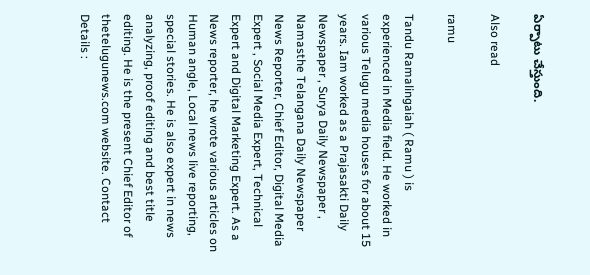ఏర్పాటు చేస్తుంది.

Also read

ramu

Tandu Ramalingaiah ( Ramu ) is experienced in Media field. He worked in various Telugu media houses for about 15 years. Iam worked as a Prajasakti Daily Newspaper , Surya Daily Newspaper , Namasthe Telangana Daily Newspaper News Reporter, Chief Editor, Digital Media Expert , Social Media Expert, Technical Expert and Digital Marketing Expert. As a News reporter, he wrote various articles on Human angle, Local news live reporting, special stories. He is also expert in news analyzing, proof editing and best title editing. He is the present Chief Editor of thetelugunews.com website. Contact Details :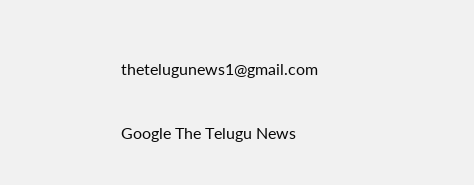thetelugunews1@gmail.com

Google The Telugu News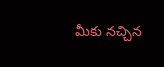మీకు నచ్చిన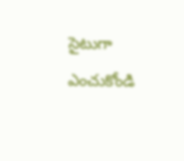సైటుగా ఎంచుకోండి